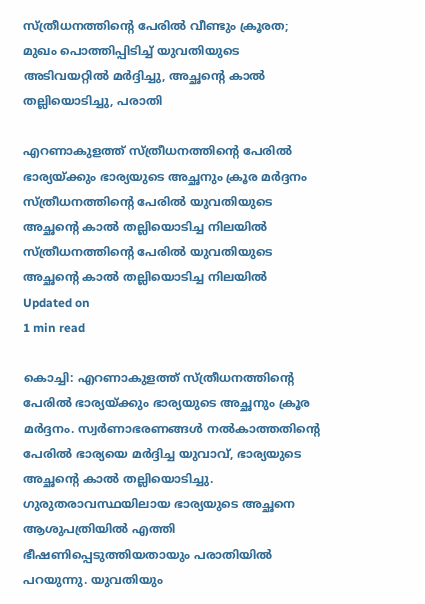സ്ത്രീധനത്തിന്റെ പേരില്‍ വീണ്ടും ക്രൂരത; മുഖം പൊത്തിപ്പിടിച്ച് യുവതിയുടെ അടിവയറ്റില്‍ മര്‍ദ്ദിച്ചു, അച്ഛന്റെ കാല്‍ തല്ലിയൊടിച്ചു, പരാതി

എറണാകുളത്ത് സ്ത്രീധനത്തിന്റെ പേരില്‍ ഭാര്യയ്ക്കും ഭാര്യയുടെ അച്ഛനും ക്രൂര മര്‍ദ്ദനം
സ്ത്രീധനത്തിന്റെ പേരില്‍ യുവതിയുടെ അച്ഛന്റെ കാല്‍ തല്ലിയൊടിച്ച നിലയില്‍
സ്ത്രീധനത്തിന്റെ പേരില്‍ യുവതിയുടെ അച്ഛന്റെ കാല്‍ തല്ലിയൊടിച്ച നിലയില്‍
Updated on
1 min read

കൊച്ചി: എറണാകുളത്ത് സ്ത്രീധനത്തിന്റെ പേരില്‍ ഭാര്യയ്ക്കും ഭാര്യയുടെ അച്ഛനും ക്രൂര മര്‍ദ്ദനം. സ്വര്‍ണാഭരണങ്ങള്‍ നല്‍കാത്തതിന്റെ പേരില്‍ ഭാര്യയെ മര്‍ദ്ദിച്ച യുവാവ്, ഭാര്യയുടെ അച്ഛന്റെ കാല്‍ തല്ലിയൊടിച്ചു. ഗുരുതരാവസ്ഥയിലായ ഭാര്യയുടെ അച്ഛനെ ആശുപത്രിയില്‍ എത്തി ഭീഷണിപ്പെടുത്തിയതായും പരാതിയില്‍ പറയുന്നു. യുവതിയും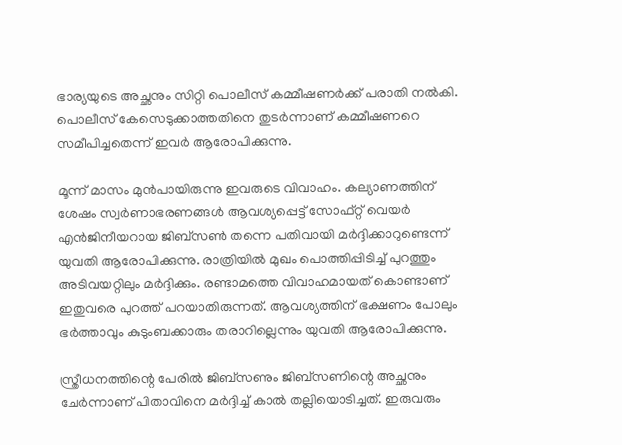ഭാര്യയുടെ അച്ഛനും സിറ്റി പൊലീസ് കമ്മീഷണര്‍ക്ക് പരാതി നല്‍കി. പൊലീസ് കേസെടുക്കാത്തതിനെ തുടര്‍ന്നാണ് കമ്മീഷണറെ സമീപിച്ചതെന്ന് ഇവര്‍ ആരോപിക്കുന്നു.

മൂന്ന് മാസം മുന്‍പായിരുന്നു ഇവരുടെ വിവാഹം. കല്യാണത്തിന് ശേഷം സ്വര്‍ണാഭരണങ്ങള്‍ ആവശ്യപ്പെട്ട് സോഫ്റ്റ് വെയര്‍ എന്‍ജിനീയറായ ജിബ്‌സണ്‍ തന്നെ പതിവായി മര്‍ദ്ദിക്കാറുണ്ടെന്ന് യുവതി ആരോപിക്കുന്നു. രാത്രിയില്‍ മുഖം പൊത്തിപ്പിടിച്ച് പുറത്തും അടിവയറ്റിലും മര്‍ദ്ദിക്കും. രണ്ടാമത്തെ വിവാഹമായത് കൊണ്ടാണ് ഇതുവരെ പുറത്ത് പറയാതിരുന്നത്. ആവശ്യത്തിന് ഭക്ഷണം പോലും ഭര്‍ത്താവും കുടുംബക്കാരും തരാറില്ലെന്നും യുവതി ആരോപിക്കുന്നു.

സ്ത്രീധനത്തിന്റെ പേരില്‍ ജിബ്‌സണും ജിബ്‌സണിന്റെ അച്ഛനും ചേര്‍ന്നാണ് പിതാവിനെ മര്‍ദ്ദിച്ച് കാല്‍ തല്ലിയൊടിച്ചത്. ഇരുവരും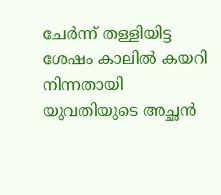ചേര്‍ന്ന് തള്ളിയിട്ട ശേഷം കാലില്‍ കയറി നിന്നതായി യുവതിയുടെ അച്ഛന്‍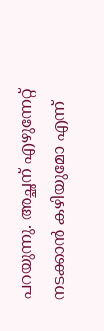പറയുന്നു. അച്ഛന് എഴുന്നേറ്റ് നടക്കാന്‍ കഴിയുമോ എന്ന്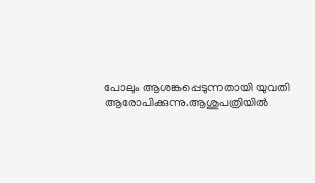പോലും ആശങ്കപ്പെടുന്നതായി യുവതി ആരോപിക്കുന്നു.ആശുപത്രിയില്‍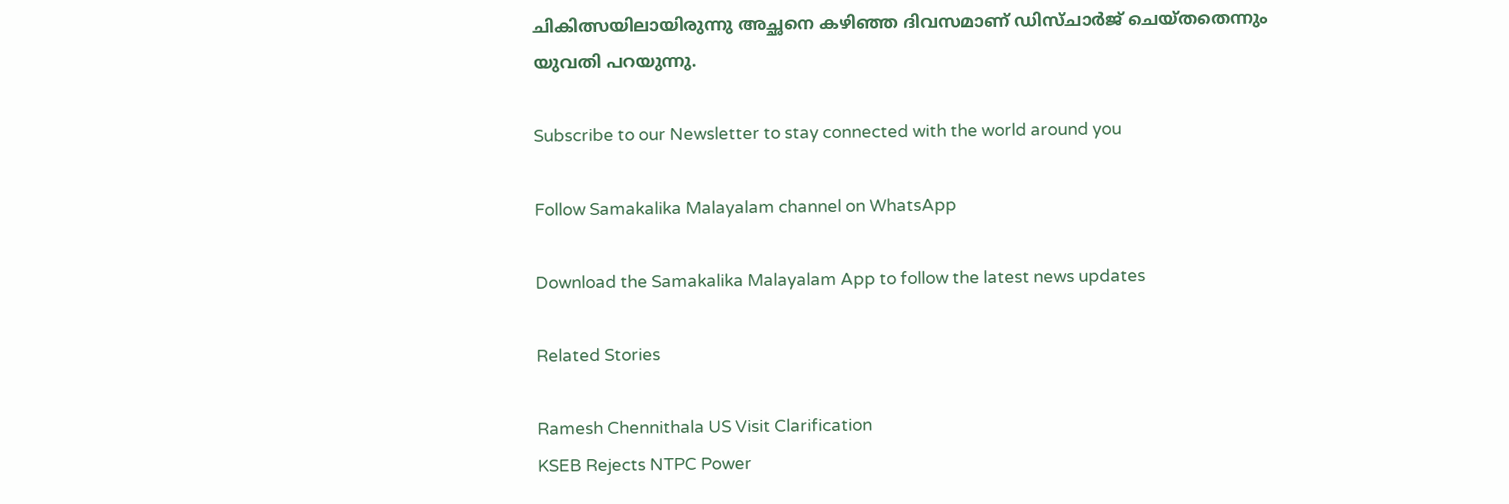ചികിത്സയിലായിരുന്നു അച്ഛനെ കഴിഞ്ഞ ദിവസമാണ് ഡിസ്ചാര്‍ജ് ചെയ്തതെന്നും യുവതി പറയുന്നു.

Subscribe to our Newsletter to stay connected with the world around you

Follow Samakalika Malayalam channel on WhatsApp

Download the Samakalika Malayalam App to follow the latest news updates

Related Stories

Ramesh Chennithala US Visit Clarification
KSEB Rejects NTPC Power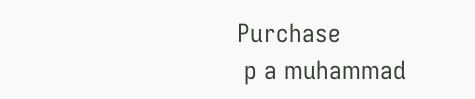Purchase
 p a muhammad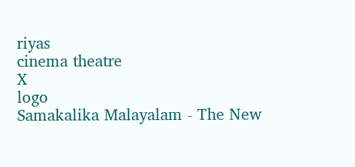riyas
cinema theatre
X
logo
Samakalika Malayalam - The New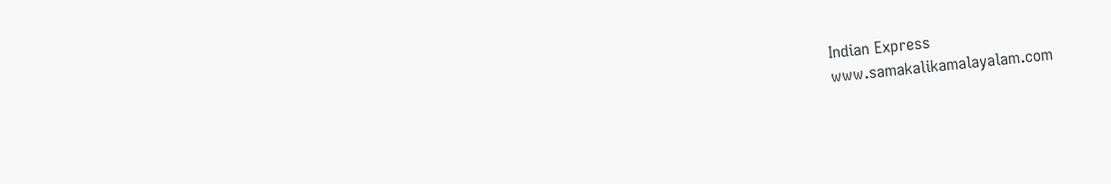Indian Express
www.samakalikamalayalam.com